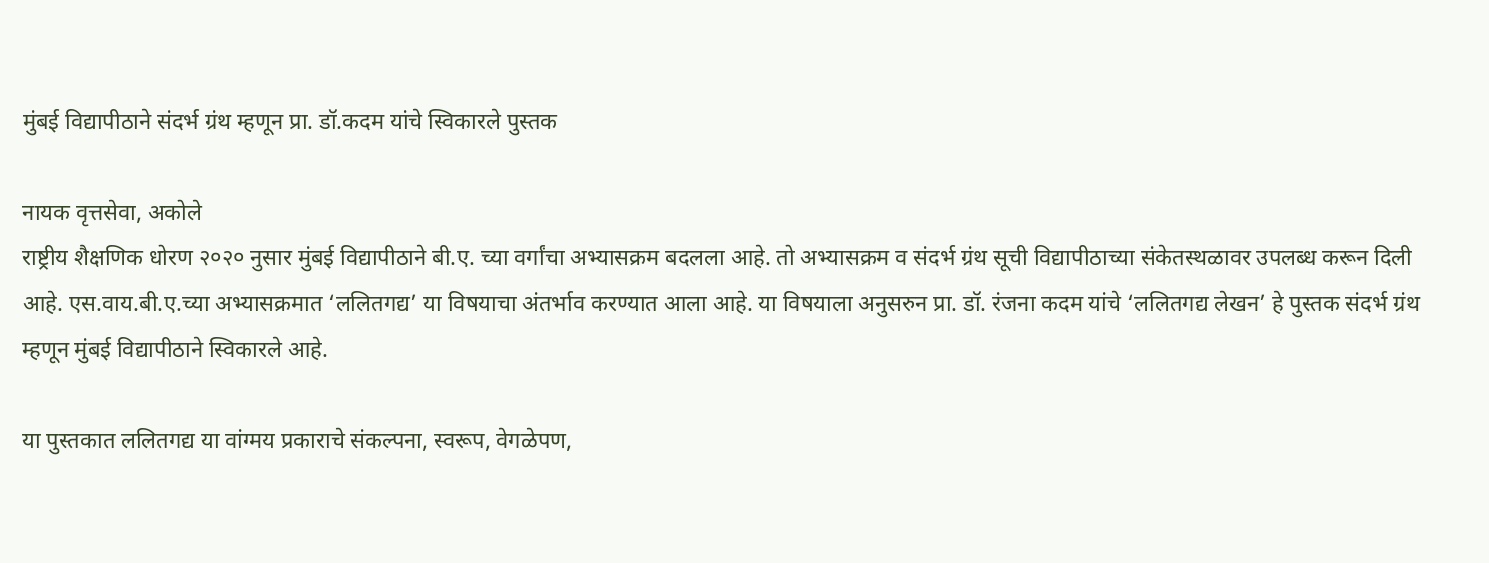मुंबई विद्यापीठाने संदर्भ ग्रंथ म्हणून प्रा. डॉ.कदम यांचे स्विकारले पुस्तक

नायक वृत्तसेवा, अकोले
राष्ट्रीय शैक्षणिक धोरण २०२० नुसार मुंबई विद्यापीठाने बी.ए. च्या वर्गांचा अभ्यासक्रम बदलला आहे. तो अभ्यासक्रम व संदर्भ ग्रंथ सूची विद्यापीठाच्या संकेतस्थळावर उपलब्ध करून दिली आहे. एस.वाय.बी.ए.च्या अभ्यासक्रमात ‘ललितगद्य’ या विषयाचा अंतर्भाव करण्यात आला आहे. या विषयाला अनुसरुन प्रा. डॉ. रंजना कदम यांचे ‘ललितगद्य लेखन’ हे पुस्तक संदर्भ ग्रंथ म्हणून मुंबई विद्यापीठाने स्विकारले आहे.

या पुस्तकात ललितगद्य या वांग्मय प्रकाराचे संकल्पना, स्वरूप, वेगळेपण,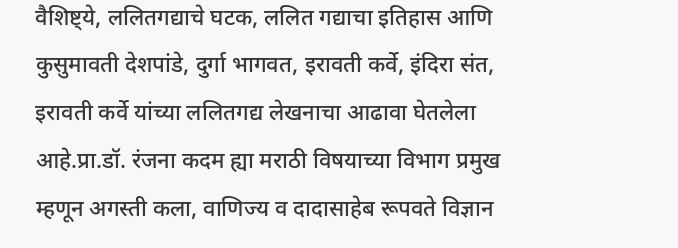वैशिष्ट्ये, ललितगद्याचे घटक, ललित गद्याचा इतिहास आणि कुसुमावती देशपांडे, दुर्गा भागवत, इरावती कर्वे, इंदिरा संत, इरावती कर्वे यांच्या ललितगद्य लेखनाचा आढावा घेतलेला आहे.प्रा.डॉ. रंजना कदम ह्या मराठी विषयाच्या विभाग प्रमुख म्हणून अगस्ती कला, वाणिज्य व दादासाहेब रूपवते विज्ञान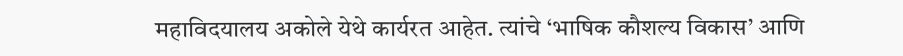महाविदयालय अकोले येथे कार्यरत आहेत. त्यांचे ‘भाषिक कौशल्य विकास’ आणि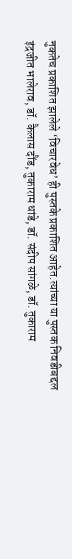नुकतेच प्रकाशित झालेले ‘विचारवेध’ ही पुस्तके प्रकाशित आहेत.त्यांच्या या पुस्तक निवडीबद्दल इंद्रजीत भालेराव, डॉ. कैलास दौंड, तुकाराम धांडे, डॉ. संदीप सांगळे, डॉ. तुकाराम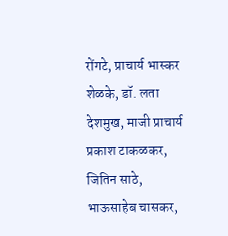रोंगटे, प्राचार्य भास्कर शेळके, डॉ. लता देशमुख, माजी प्राचार्य प्रकाश टाकळकर, जितिन साठे, भाऊसाहेब चासकर,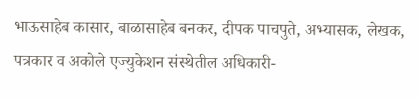भाऊसाहेब कासार, बाळासाहेब बनकर, दीपक पाचपुते, अभ्यासक, लेखक, पत्रकार व अकोले एज्युकेशन संस्थेतील अधिकारी-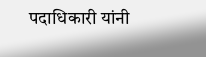पदाधिकारी यांनी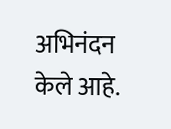अभिनंदन केले आहे.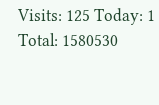Visits: 125 Today: 1 Total: 1580530